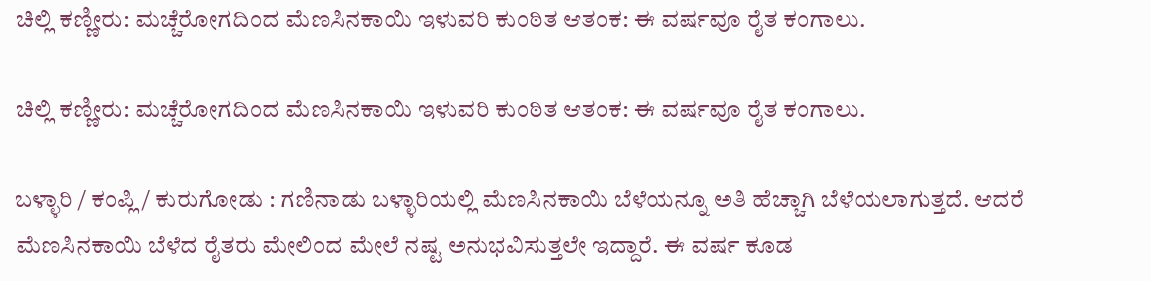ಚಿಲ್ಲಿ ಕಣ್ಣೀರು: ಮಚ್ಚೆರೋಗದಿಂದ ಮೆಣಸಿನಕಾಯಿ ಇಳುವರಿ ಕುಂಠಿತ ಆತಂಕ: ಈ ವರ್ಷವೂ ರೈತ ಕಂಗಾಲು.

ಚಿಲ್ಲಿ ಕಣ್ಣೀರು: ಮಚ್ಚೆರೋಗದಿಂದ ಮೆಣಸಿನಕಾಯಿ ಇಳುವರಿ ಕುಂಠಿತ ಆತಂಕ: ಈ ವರ್ಷವೂ ರೈತ ಕಂಗಾಲು.

ಬಳ್ಳಾರಿ / ಕಂಪ್ಲಿ / ಕುರುಗೋಡು : ಗಣಿನಾಡು ಬಳ್ಳಾರಿಯಲ್ಲಿ ಮೆಣಸಿನಕಾಯಿ ಬೆಳೆಯನ್ನೂ ಅತಿ ಹೆಚ್ಚಾಗಿ ಬೆಳೆಯಲಾಗುತ್ತದೆ. ಆದರೆ ಮೆಣಸಿನಕಾಯಿ ಬೆಳೆದ ರೈತರು ಮೇಲಿಂದ ಮೇಲೆ ನಷ್ಟ ಅನುಭವಿಸುತ್ತಲೇ ಇದ್ದಾರೆ. ಈ ವರ್ಷ ಕೂಡ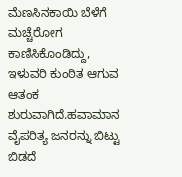ಮೆಣಸಿನಕಾಯಿ ಬೆಳೆಗೆ ಮಚ್ಚೆರೋಗ ಕಾಣಿಸಿಕೊಂಡಿದ್ದು, ಇಳುವರಿ ಕುಂಠಿತ ಆಗುವ ಆತಂಕ ಶುರುವಾಗಿದೆ.ಹವಾಮಾನ ವೈಪರಿತ್ಯ ಜನರನ್ನು ಬಿಟ್ಟು ಬಿಡದೆ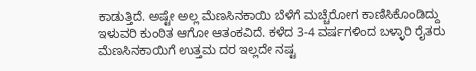ಕಾಡುತ್ತಿದೆ. ಅಷ್ಟೇ ಅಲ್ಲ ಮೆಣಸಿನಕಾಯಿ ಬೆಳೆಗೆ ಮಚ್ಚೆರೋಗ ಕಾಣಿಸಿಕೊಂಡಿದ್ದು ಇಳುವರಿ ಕುಂಠಿತ ಆಗೋ ಆತಂಕವಿದೆ. ಕಳೆದ 3-4 ವರ್ಷಗಳಿಂದ ಬಳ್ಳಾರಿ ರೈತರು ಮೆಣಸಿನಕಾಯಿಗೆ ಉತ್ತಮ ದರ ಇಲ್ಲದೇ ನಷ್ಟ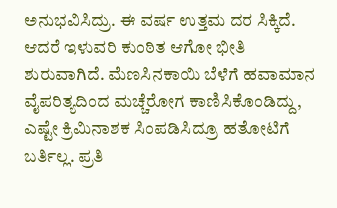ಅನುಭವಿಸಿದ್ರು. ಈ ವರ್ಷ ಉತ್ತಮ ದರ ಸಿಕ್ಕಿದೆ. ಆದರೆ ಇಳುವರಿ ಕುಂಠಿತ ಆಗೋ ಭೀತಿ ಶುರುವಾಗಿದೆ. ಮೆಣಸಿನಕಾಯಿ ಬೆಳೆಗೆ ಹವಾಮಾನ ವೈಪರಿತ್ಯದಿಂದ ಮಚ್ಚೆರೋಗ ಕಾಣಿಸಿಕೊಂಡಿದ್ದು, ಎಷ್ಟೇ ಕ್ರಿಮಿನಾಶಕ ಸಿಂಪಡಿಸಿದ್ರೂ ಹತೋಟಿಗೆ ಬರ್ತಿಲ್ಲ. ಪ್ರತಿ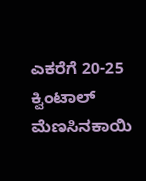ಎಕರೆಗೆ 20-25 ಕ್ವಿಂಟಾಲ್ ಮೆಣಸಿನಕಾಯಿ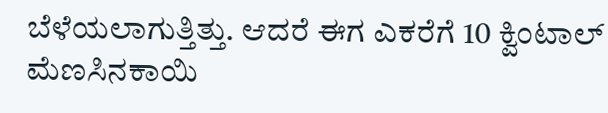ಬೆಳೆಯಲಾಗುತ್ತಿತ್ತು. ಆದರೆ ಈಗ ಎಕರೆಗೆ 10 ಕ್ವಿಂಟಾಲ್ ಮೆಣಸಿನಕಾಯಿ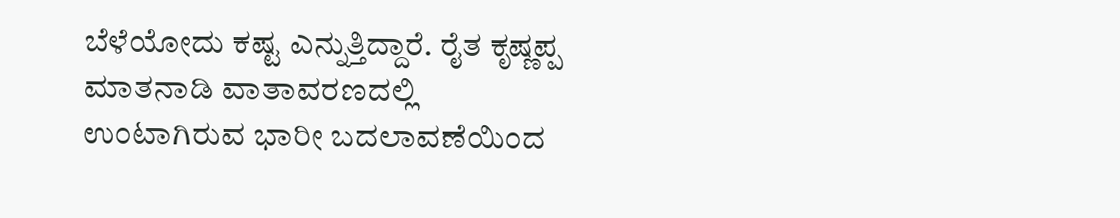ಬೆಳೆಯೋದು ಕಷ್ಟ ಎನ್ನುತ್ತಿದ್ದಾರೆ. ರೈತ ಕೃಷ್ಣಪ್ಪ ಮಾತನಾಡಿ ವಾತಾವರಣದಲ್ಲಿ ಉಂಟಾಗಿರುವ ಭಾರೀ ಬದಲಾವಣೆಯಿಂದ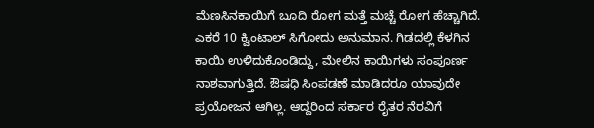ಮೆಣಸಿನಕಾಯಿಗೆ ಬೂದಿ ರೋಗ ಮತ್ತೆ ಮಚ್ಚೆ ರೋಗ ಹೆಚ್ಚಾಗಿದೆ. ಎಕರೆ 10 ಕ್ವಿಂಟಾಲ್ ಸಿಗೋದು ಅನುಮಾನ. ಗಿಡದಲ್ಲಿ ಕೆಳಗಿನ ಕಾಯಿ ಉಳಿದುಕೊಂಡಿದ್ದು, ಮೇಲಿನ ಕಾಯಿಗಳು ಸಂಪೂರ್ಣ ನಾಶವಾಗುತ್ತಿದೆ. ಔಷಧಿ ಸಿಂಪಡಣೆ ಮಾಡಿದರೂ ಯಾವುದೇ ಪ್ರಯೋಜನ ಆಗಿಲ್ಲ. ಆದ್ದರಿಂದ ಸರ್ಕಾರ ರೈತರ ನೆರವಿಗೆ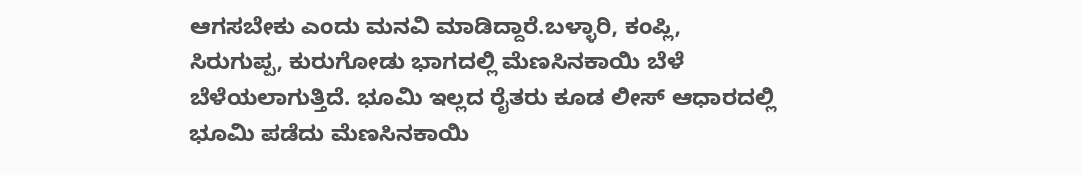ಆಗಸಬೇಕು ಎಂದು ಮನವಿ ಮಾಡಿದ್ದಾರೆ.ಬಳ್ಳಾರಿ, ಕಂಪ್ಲಿ, ಸಿರುಗುಪ್ಪ, ಕುರುಗೋಡು ಭಾಗದಲ್ಲಿ ಮೆಣಸಿನಕಾಯಿ ಬೆಳೆ ಬೆಳೆಯಲಾಗುತ್ತಿದೆ. ಭೂಮಿ ಇಲ್ಲದ ರೈತರು ಕೂಡ ಲೀಸ್ ಆಧಾರದಲ್ಲಿ ಭೂಮಿ ಪಡೆದು ಮೆಣಸಿನಕಾಯಿ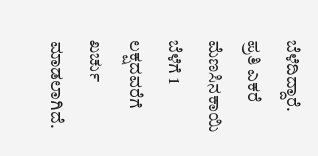ಬೆಳೆದಿದ್ದಾರೆ. ಪ್ರತಿ ಎಕರೆ ಮೆಣಸಿನಕಾಯಿ ಬೆಳೆಗೆ 1 ಲಕ್ಷದವರೆಗೆ ಖರ್ಚು ಮಾಡಲಾಗಿದೆ.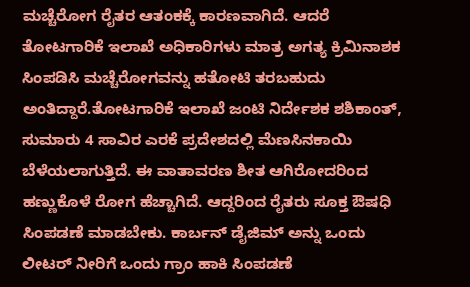ಮಚ್ಚೆರೋಗ ರೈತರ ಆತಂಕಕ್ಕೆ ಕಾರಣವಾಗಿದೆ. ಆದರೆ ತೋಟಗಾರಿಕೆ ಇಲಾಖೆ ಅಧಿಕಾರಿಗಳು ಮಾತ್ರ ಅಗತ್ಯ ಕ್ರಿಮಿನಾಶಕ ಸಿಂಪಡಿಸಿ ಮಚ್ಚೆರೋಗವನ್ನು ಹತೋಟಿ ತರಬಹುದು ಅಂತಿದ್ದಾರೆ.ತೋಟಗಾರಿಕೆ ಇಲಾಖೆ ಜಂಟಿ ನಿರ್ದೇಶಕ ಶಶಿಕಾಂತ್, ಸುಮಾರು 4 ಸಾವಿರ ಎರಕೆ ಪ್ರದೇಶದಲ್ಲಿ ಮೆಣಸಿನಕಾಯಿ ಬೆಳೆಯಲಾಗುತ್ತಿದೆ. ಈ ವಾತಾವರಣ ಶೀತ ಆಗಿರೋದರಿಂದ ಹಣ್ಣುಕೊಳೆ ರೋಗ ಹೆಚ್ಚಾಗಿದೆ. ಆದ್ದರಿಂದ ರೈತರು ಸೂಕ್ತ ಔಷಧಿ ಸಿಂಪಡಣೆ ಮಾಡಬೇಕು. ಕಾರ್ಬನ್ ಡೈಜಿಮ್ ಅನ್ನು ಒಂದು ಲೀಟರ್ ನೀರಿಗೆ ಒಂದು ಗ್ರಾಂ ಹಾಕಿ ಸಿಂಪಡಣೆ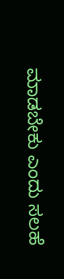ಮಾಡಬೇಕು ಎಂದು ಸಲಹೆ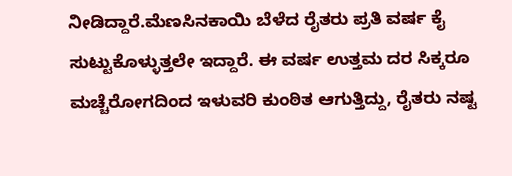ನೀಡಿದ್ದಾರೆ.ಮೆಣಸಿನಕಾಯಿ ಬೆಳೆದ ರೈತರು ಪ್ರತಿ ವರ್ಷ ಕೈ ಸುಟ್ಟುಕೊಳ್ಳುತ್ತಲೇ ಇದ್ದಾರೆ. ಈ ವರ್ಷ ಉತ್ತಮ ದರ ಸಿಕ್ಕರೂ ಮಚ್ಚೆರೋಗದಿಂದ ಇಳುವರಿ ಕುಂಠಿತ ಆಗುತ್ತಿದ್ದು, ರೈತರು ನಷ್ಟ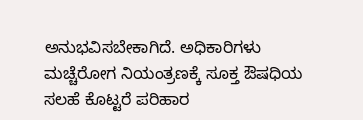ಅನುಭವಿಸಬೇಕಾಗಿದೆ. ಅಧಿಕಾರಿಗಳು ಮಚ್ಚೆರೋಗ ನಿಯಂತ್ರಣಕ್ಕೆ ಸೂಕ್ತ ಔಷಧಿಯ ಸಲಹೆ ಕೊಟ್ಟರೆ ಪರಿಹಾರ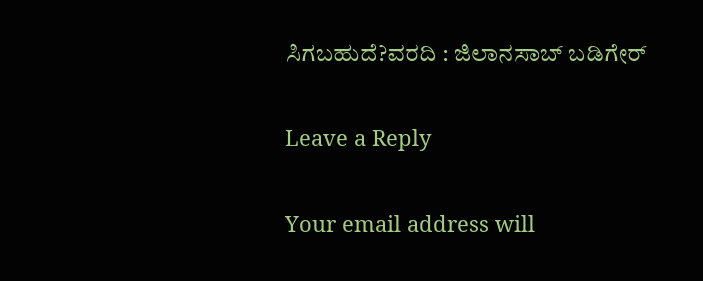ಸಿಗಬಹುದೆ?ವರದಿ : ಜಿಲಾನಸಾಬ್ ಬಡಿಗೇರ್

Leave a Reply

Your email address will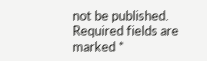not be published. Required fields are marked *